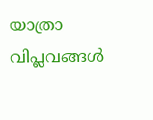യാത്രാ വിപ്ലവങ്ങള്‍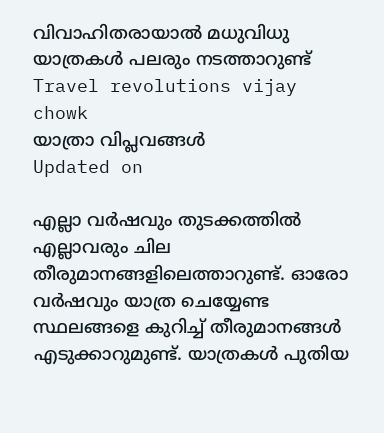വിവാഹിതരായാല്‍ മധുവിധു യാത്രകള്‍ പലരും നടത്താറുണ്ട്
Travel revolutions vijay chowk
യാത്രാ വിപ്ലവങ്ങള്‍
Updated on

എല്ലാ വര്‍ഷവും തുടക്കത്തില്‍ എല്ലാവരും ചില തീരുമാനങ്ങളിലെത്താറുണ്ട്. ഓരോ വര്‍ഷവും യാത്ര ചെയ്യേണ്ട സ്ഥലങ്ങളെ കുറിച്ച് തീരുമാനങ്ങള്‍ എടുക്കാറുമുണ്ട്. യാത്രകള്‍ പുതിയ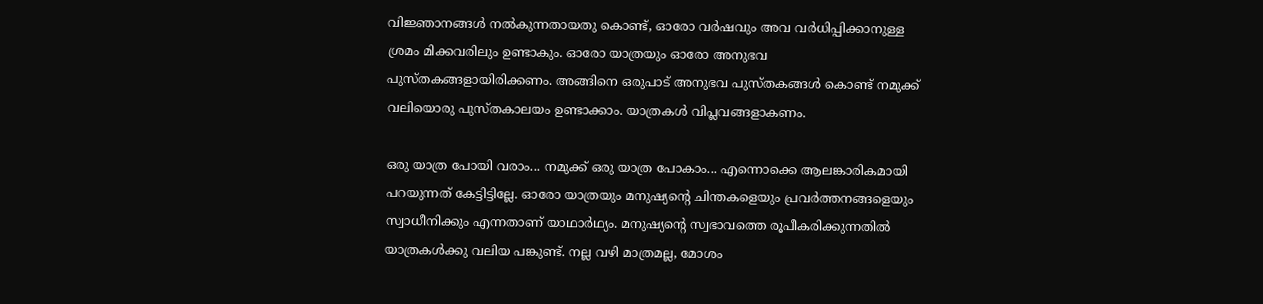വിജ്ഞാനങ്ങള്‍ നല്‍കുന്നതായതു കൊണ്ട്, ഓരോ വര്‍ഷവും അവ വർധിപ്പിക്കാനുള്ള ശ്രമം മിക്കവരിലും ഉണ്ടാകും. ഓരോ യാത്രയും ഓരോ അനുഭവ പുസ്തകങ്ങളായിരിക്കണം. അങ്ങിനെ ഒരുപാട് അനുഭവ പുസ്തകങ്ങള്‍ കൊണ്ട് നമുക്ക് വലിയൊരു പുസ്തകാലയം ഉണ്ടാക്കാം. യാത്രകള്‍ വിപ്ലവങ്ങളാകണം.

ഒരു യാത്ര പോയി വരാം... നമുക്ക് ഒരു യാത്ര പോകാം... എന്നൊക്കെ ആലങ്കാരികമായി പറയുന്നത് കേട്ടിട്ടില്ലേ. ഓരോ യാത്രയും മനുഷ്യന്‍റെ ചിന്തകളെയും പ്രവര്‍ത്തനങ്ങളെയും സ്വാധീനിക്കും എന്നതാണ് യാഥാർഥ്യം. മനുഷ്യന്‍റെ സ്വഭാവത്തെ രൂപീകരിക്കുന്നതില്‍ യാത്രകൾക്കു വലിയ പങ്കുണ്ട്. നല്ല വഴി മാത്രമല്ല, മോശം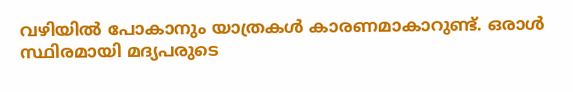വഴിയില്‍ പോകാനും യാത്രകള്‍ കാരണമാകാറുണ്ട്. ഒരാള്‍ സ്ഥിരമായി മദ്യപരുടെ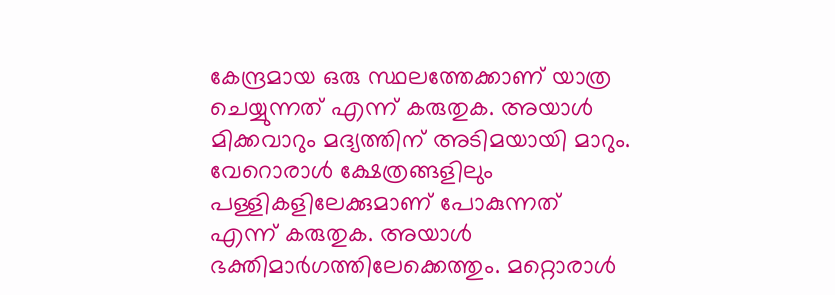കേന്ദ്രമായ ഒരു സ്ഥലത്തേക്കാണ് യാത്ര ചെയ്യുന്നത് എന്ന് കരുതുക. അയാള്‍ മിക്കവാറും മദ്യത്തിന് അടിമയായി മാറും. വേറൊരാള്‍ ക്ഷേത്രങ്ങളിലും പള്ളികളിലേക്കുമാണ് പോകുന്നത് എന്ന് കരുതുക. അയാള്‍ ഭക്തിമാര്‍ഗത്തിലേക്കെത്തും. മറ്റൊരാള്‍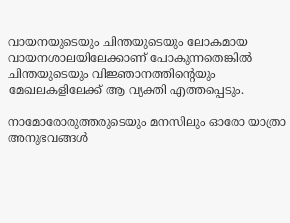വായനയുടെയും ചിന്തയുടെയും ലോകമായ വായനശാലയിലേക്കാണ് പോകുന്നതെങ്കിൽ ചിന്തയുടെയും വിജ്ഞാനത്തിന്‍റെയും മേഖലകളിലേക്ക് ആ വ്യക്തി എത്തപ്പെടും.

നാമോരോരുത്തരുടെയും മനസിലും ഓരോ യാത്രാ അനുഭവങ്ങള്‍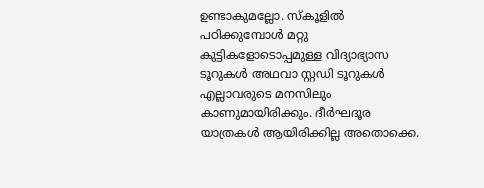ഉണ്ടാകുമല്ലോ. സ്‌കൂളില്‍ പഠിക്കുമ്പോള്‍ മറ്റു കുട്ടികളോടൊപ്പമുള്ള വിദ്യാഭ്യാസ ടൂറുകള്‍ അഥവാ സ്റ്റഡി ടൂറുകള്‍ എല്ലാവരുടെ മനസിലും കാണുമായിരിക്കും. ദീര്‍ഘദൂര യാത്രകള്‍ ആയിരിക്കില്ല അതൊക്കെ.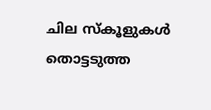ചില സ്‌കൂളുകള്‍ തൊട്ടടുത്ത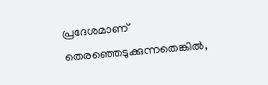പ്രദേശമാണ് തെരഞ്ഞെടുക്കുന്നതെങ്കില്‍,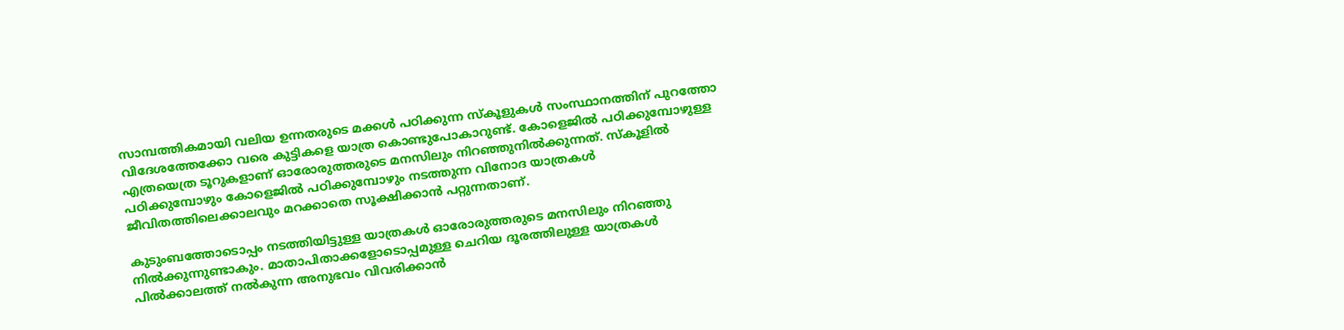സാമ്പത്തികമായി വലിയ ഉന്നതരുടെ മക്കള്‍ പഠിക്കുന്ന സ്‌കൂളുകള്‍ സംസ്ഥാനത്തിന് പുറത്തോ വിദേശത്തേക്കോ വരെ കുട്ടികളെ യാത്ര കൊണ്ടുപോകാറുണ്ട്. കോളെജില്‍ പഠിക്കുമ്പോഴുള്ള എത്രയെത്ര ടൂറുകളാണ് ഓരോരുത്തരുടെ മനസിലും നിറഞ്ഞുനില്‍ക്കുന്നത്. സ്‌കൂളില്‍ പഠിക്കുമ്പോഴും കോളെജില്‍ പഠിക്കുമ്പോഴും നടത്തുന്ന വിനോദ യാത്രകള്‍ ജീവിതത്തിലെക്കാലവും മറക്കാതെ സൂക്ഷിക്കാന്‍ പറ്റുന്നതാണ്.

കുടുംബത്തോടൊപ്പം നടത്തിയിട്ടുള്ള യാത്രകള്‍ ഓരോരുത്തരുടെ മനസിലും നിറഞ്ഞു നില്‍ക്കുന്നുണ്ടാകും. മാതാപിതാക്കളോടൊപ്പമുള്ള ചെറിയ ദൂരത്തിലുള്ള യാത്രകള്‍ പില്‍ക്കാലത്ത് നല്‍കുന്ന അനുഭവം വിവരിക്കാന്‍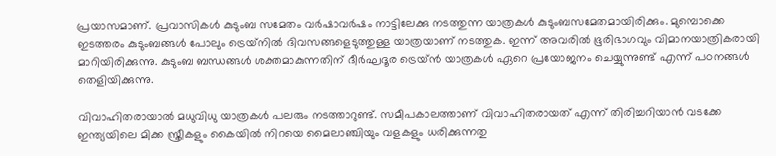പ്രയാസമാണ്. പ്രവാസികള്‍ കുടുംബ സമേതം വര്‍ഷാവര്‍ഷം നാട്ടിലേക്കു നടത്തുന്ന യാത്രകള്‍ കുടുംബസമേതമായിരിക്കും. മുമ്പൊക്കെ ഇടത്തരം കുടുംബങ്ങള്‍ പോലും ട്രെയ്‌നില്‍ ദിവസങ്ങളെടുത്തുള്ള യാത്രയാണ് നടത്തുക. ഇന്ന് അവരില്‍ ഭൂരിഭാഗവും വിമാനയാത്രികരായി മാറിയിരിക്കുന്നു. കുടുംബ ബന്ധങ്ങള്‍ ശക്തമാകുന്നതിന് ദീര്‍ഘദൂര ട്രെയ്‌ൻ യാത്രകള്‍ ഏറെ പ്രയോജനം ചെയ്യുന്നുണ്ട് എന്ന് പഠനങ്ങള്‍ തെളിയിക്കുന്നു.

വിവാഹിതരായാല്‍ മധുവിധു യാത്രകള്‍ പലരും നടത്താറുണ്ട്. സമീപകാലത്താണ് വിവാഹിതരായത് എന്ന് തിരിച്ചറിയാന്‍ വടക്കേ ഇന്ത്യയിലെ മിക്ക സ്ത്രീകളും കൈയില്‍ നിറയെ മൈലാഞ്ചിയും വളകളും ധരിക്കുന്നതു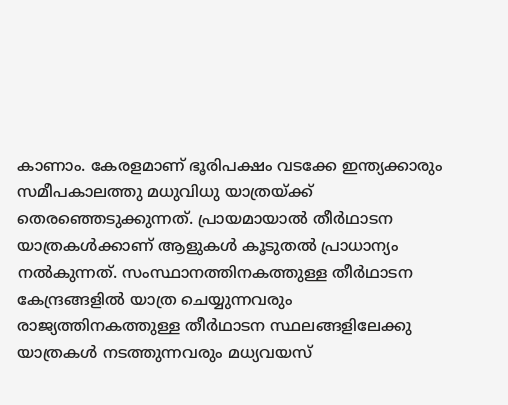കാണാം. കേരളമാണ് ഭൂരിപക്ഷം വടക്കേ ഇന്ത്യക്കാരും സമീപകാലത്തു മധുവിധു യാത്രയ്ക്ക് തെരഞ്ഞെടുക്കുന്നത്. പ്രായമായാല്‍ തീർഥാടന യാത്രകള്‍ക്കാണ് ആളുകള്‍ കൂടുതല്‍ പ്രാധാന്യം നല്‍കുന്നത്. സംസ്ഥാനത്തിനകത്തുള്ള തീർഥാടന കേന്ദ്രങ്ങളില്‍ യാത്ര ചെയ്യുന്നവരും രാജ്യത്തിനകത്തുള്ള തീർഥാടന സ്ഥലങ്ങളിലേക്കു യാത്രകള്‍ നടത്തുന്നവരും മധ്യവയസ്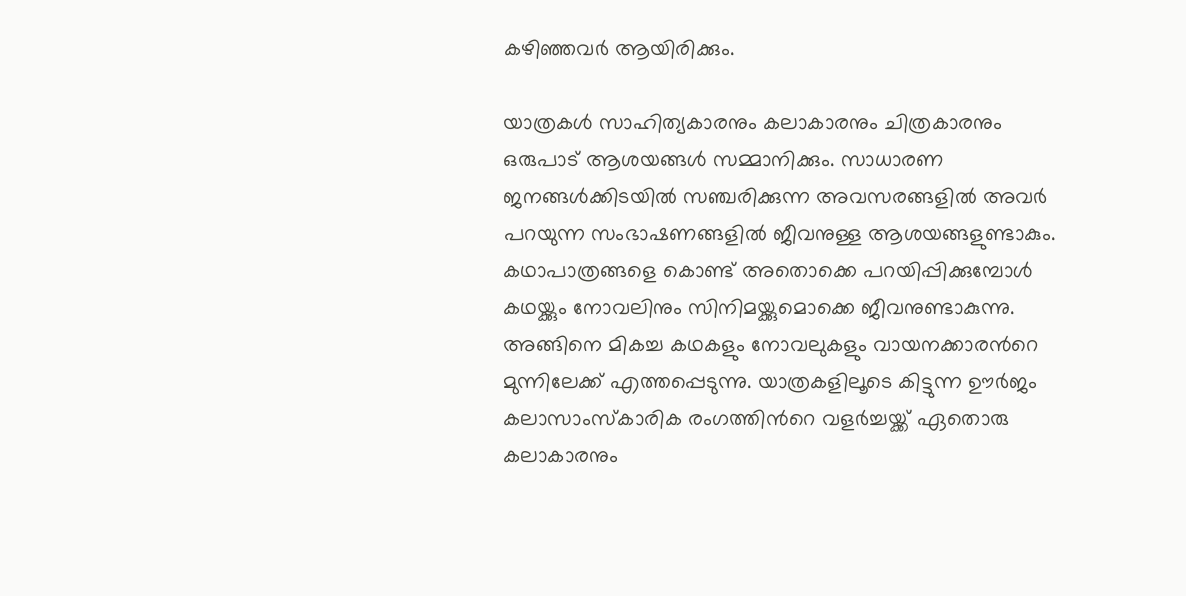കഴിഞ്ഞവര്‍ ആയിരിക്കും.

യാത്രകള്‍ സാഹിത്യകാരനും കലാകാരനും ചിത്രകാരനും ഒരുപാട് ആശയങ്ങള്‍ സമ്മാനിക്കും. സാധാരണ ജനങ്ങള്‍ക്കിടയില്‍ സഞ്ചരിക്കുന്ന അവസരങ്ങളില്‍ അവര്‍ പറയുന്ന സംഭാഷണങ്ങളില്‍ ജീവനുള്ള ആശയങ്ങളുണ്ടാകും. കഥാപാത്രങ്ങളെ കൊണ്ട് അതൊക്കെ പറയിപ്പിക്കുമ്പോള്‍ കഥയ്ക്കും നോവലിനും സിനിമയ്ക്കുമൊക്കെ ജീവനുണ്ടാകുന്നു. അങ്ങിനെ മികച്ച കഥകളും നോവലുകളും വായനക്കാരന്‍റെ മുന്നിലേക്ക് എത്തപ്പെടുന്നു. യാത്രകളിലൂടെ കിട്ടുന്ന ഊര്‍ജം കലാസാംസ്‌കാരിക രംഗത്തിന്‍റെ വളര്‍ച്ചയ്ക്ക് ഏതൊരു കലാകാരനും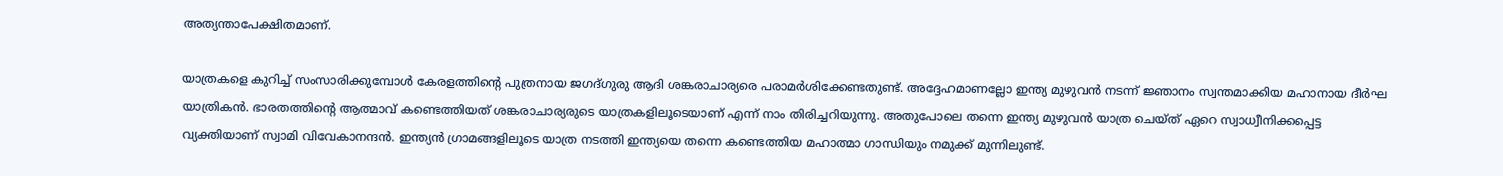അത്യന്താപേക്ഷിതമാണ്.

യാത്രകളെ കുറിച്ച് സംസാരിക്കുമ്പോള്‍ കേരളത്തിന്‍റെ പുത്രനായ ജഗദ്ഗുരു ആദി ശങ്കരാചാര്യരെ പരാമര്‍ശിക്കേണ്ടതുണ്ട്. അദ്ദേഹമാണല്ലോ ഇന്ത്യ മുഴുവന്‍ നടന്ന് ജ്ഞാനം സ്വന്തമാക്കിയ മഹാനായ ദീര്‍ഘ യാത്രികന്‍. ഭാരതത്തിന്‍റെ ആത്മാവ് കണ്ടെത്തിയത് ശങ്കരാചാര്യരുടെ യാത്രകളിലൂടെയാണ് എന്ന് നാം തിരിച്ചറിയുന്നു. അതുപോലെ തന്നെ ഇന്ത്യ മുഴുവന്‍ യാത്ര ചെയ്ത് ഏറെ സ്വാധ്വീനിക്കപ്പെട്ട വ്യക്തിയാണ് സ്വാമി വിവേകാനന്ദന്‍. ഇന്ത്യന്‍ ഗ്രാമങ്ങളിലൂടെ യാത്ര നടത്തി ഇന്ത്യയെ തന്നെ കണ്ടെത്തിയ മഹാത്മാ ഗാന്ധിയും നമുക്ക് മുന്നിലുണ്ട്.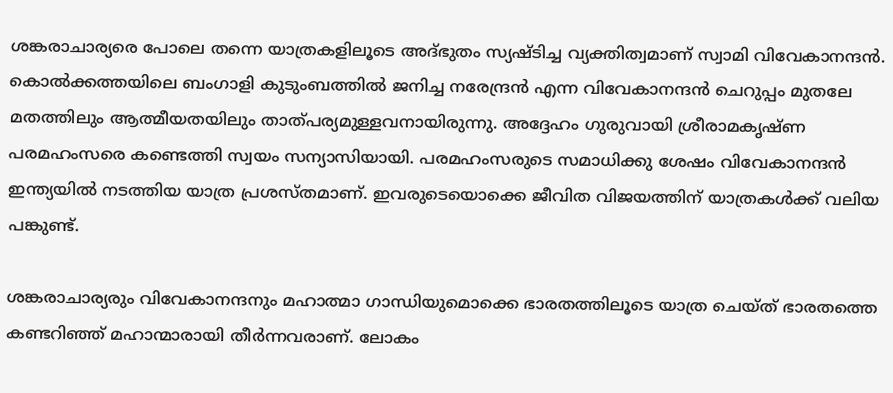ശങ്കരാചാര്യരെ പോലെ തന്നെ യാത്രകളിലൂടെ അദ്ഭുതം സ്യഷ്ടിച്ച വ്യക്തിത്വമാണ് സ്വാമി വിവേകാനന്ദന്‍. കൊൽക്കത്തയിലെ ബംഗാളി കുടുംബത്തില്‍ ജനിച്ച നരേന്ദ്രൻ എന്ന വിവേകാനന്ദന്‍ ചെറുപ്പം മുതലേ മതത്തിലും ആത്മീയതയിലും താത്പര്യമുള്ളവനായിരുന്നു. അദ്ദേഹം ഗുരുവായി ശ്രീരാമകൃഷ്ണ പരമഹംസരെ കണ്ടെത്തി സ്വയം സന്യാസിയായി. പരമഹംസരുടെ സമാധിക്കു ശേഷം വിവേകാനന്ദന്‍ ഇന്ത്യയില്‍ നടത്തിയ യാത്ര പ്രശസ്തമാണ്. ഇവരുടെയൊക്കെ ജീവിത വിജയത്തിന് യാത്രകള്‍ക്ക് വലിയ പങ്കുണ്ട്.

ശങ്കരാചാര്യരും വിവേകാനന്ദനും മഹാത്മാ ഗാന്ധിയുമൊക്കെ ഭാരതത്തിലൂടെ യാത്ര ചെയ്ത് ഭാരതത്തെ കണ്ടറിഞ്ഞ് മഹാന്മാരായി തീര്‍ന്നവരാണ്. ലോകം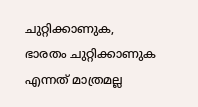ചുറ്റിക്കാണുക, ഭാരതം ചുറ്റിക്കാണുക എന്നത് മാത്രമല്ല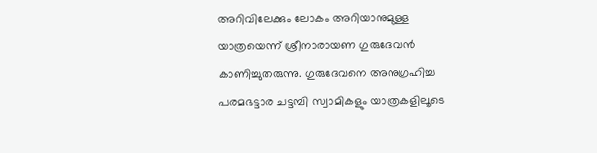അറിവിലേക്കും ലോകം അറിയാനുമുള്ള യാത്രയെന്ന് ശ്രീനാരായണ ഗുരുദേവന്‍ കാണിച്ചുതരുന്നു. ഗുരുദേവനെ അനുഗ്രഹിച്ച പരമഭട്ടാര ചട്ടമ്പി സ്വാമികളും യാത്രകളിലൂടെ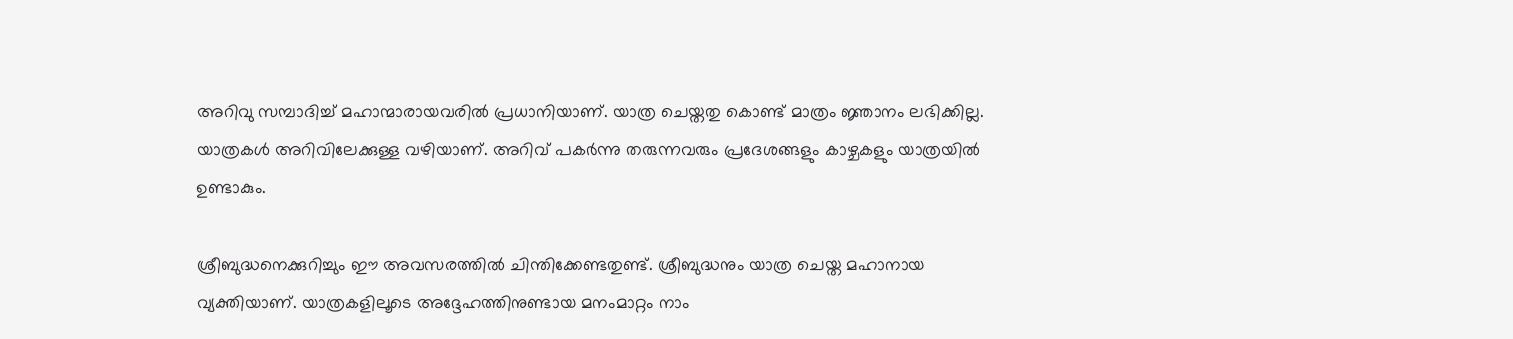അറിവു സമ്പാദിച്ച് മഹാന്മാരായവരില്‍ പ്രധാനിയാണ്. യാത്ര ചെയ്തതു കൊണ്ട് മാത്രം ജ്ഞാനം ലഭിക്കില്ല. യാത്രകള്‍ അറിവിലേക്കുള്ള വഴിയാണ്. അറിവ് പകര്‍ന്നു തരുന്നവരും പ്രദേശങ്ങളും കാഴ്ചകളും യാത്രയില്‍ ഉണ്ടാകും.

ശ്രീബുദ്ധനെക്കുറിച്ചും ഈ അവസരത്തില്‍ ചിന്തിക്കേണ്ടതുണ്ട്. ശ്രീബുദ്ധനും യാത്ര ചെയ്ത മഹാനായ വ്യക്തിയാണ്. യാത്രകളിലൂടെ അദ്ദേഹത്തിനുണ്ടായ മനംമാറ്റം നാം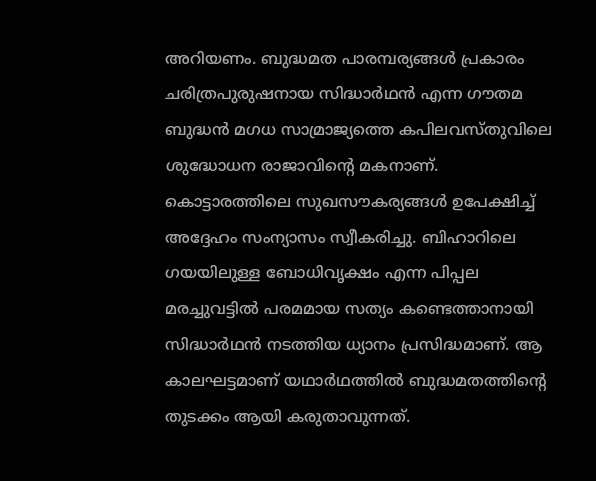അറിയണം. ബുദ്ധമത പാരമ്പര്യങ്ങള്‍ പ്രകാരം ചരിത്രപുരുഷനായ സിദ്ധാർഥന്‍ എന്ന ഗൗതമ ബുദ്ധന്‍ മഗധ സാമ്രാജ്യത്തെ കപിലവസ്തുവിലെ ശുദ്ധോധന രാജാവിന്‍റെ മകനാണ്. കൊട്ടാരത്തിലെ സുഖസൗകര്യങ്ങള്‍ ഉപേക്ഷിച്ച് അദ്ദേഹം സംന്യാസം സ്വീകരിച്ചു. ബിഹാറിലെ ഗയയിലുള്ള ബോധിവൃക്ഷം എന്ന പിപ്പല മരച്ചുവട്ടില്‍ പരമമായ സത്യം കണ്ടെത്താനായി സിദ്ധാർഥന്‍ നടത്തിയ ധ്യാനം പ്രസിദ്ധമാണ്. ആ കാലഘട്ടമാണ് യഥാർഥത്തില്‍ ബുദ്ധമതത്തിന്‍റെ തുടക്കം ആയി കരുതാവുന്നത്.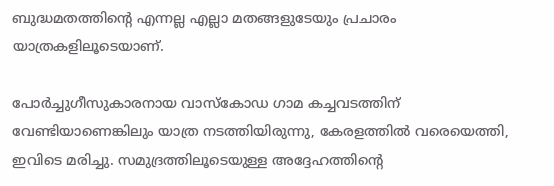ബുദ്ധമതത്തിന്‍റെ എന്നല്ല എല്ലാ മതങ്ങളുടേയും പ്രചാരം യാത്രകളിലൂടെയാണ്.

പോർച്ചുഗീസുകാരനായ വാസ്‌കോഡ ഗാമ കച്ചവടത്തിന് വേണ്ടിയാണെങ്കിലും യാത്ര നടത്തിയിരുന്നു, കേരളത്തിൽ വരെയെത്തി, ഇവിടെ മരിച്ചു. സമുദ്രത്തിലൂടെയുള്ള അദ്ദേഹത്തിന്‍റെ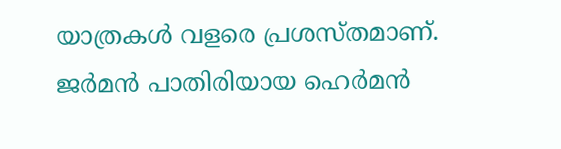യാത്രകള്‍ വളരെ പ്രശസ്തമാണ്. ജര്‍മന്‍ പാതിരിയായ ഹെര്‍മന്‍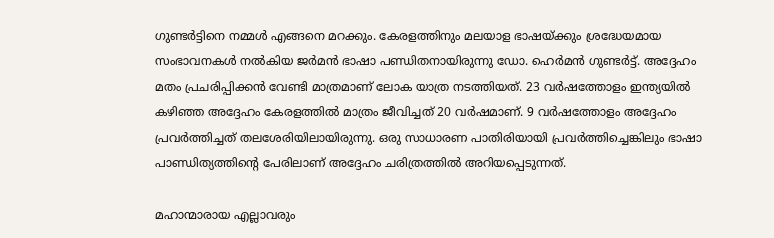ഗുണ്ടര്‍ട്ടിനെ നമ്മള്‍ എങ്ങനെ മറക്കും. കേരളത്തിനും മലയാള ഭാഷയ്ക്കും ശ്രദ്ധേയമായ സംഭാവനകള്‍ നല്‍കിയ ജര്‍മന്‍ ഭാഷാ പണ്ഡിതനായിരുന്നു ഡോ. ഹെര്‍മന്‍ ഗുണ്ടര്‍ട്ട്. അദ്ദേഹം മതം പ്രചരിപ്പിക്കന്‍ വേണ്ടി മാത്രമാണ് ലോക യാത്ര നടത്തിയത്. 23 വര്‍ഷത്തോളം ഇന്ത്യയില്‍ കഴിഞ്ഞ അദ്ദേഹം കേരളത്തില്‍ മാത്രം ജീവിച്ചത് 20 വര്‍ഷമാണ്. 9 വര്‍ഷത്തോളം അദ്ദേഹം പ്രവര്‍ത്തിച്ചത് തലശേരിയിലായിരുന്നു. ഒരു സാധാരണ പാതിരിയായി പ്രവര്‍ത്തിച്ചെങ്കിലും ഭാഷാ പാണ്ഡിത്യത്തിന്‍റെ പേരിലാണ് അദ്ദേഹം ചരിത്രത്തില്‍ അറിയപ്പെടുന്നത്.

മഹാന്മാരായ എല്ലാവരും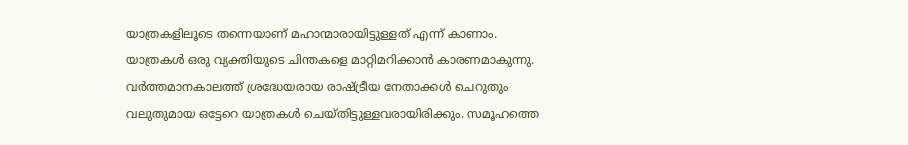യാത്രകളിലൂടെ തന്നെയാണ് മഹാന്മാരായിട്ടുള്ളത് എന്ന് കാണാം. യാത്രകള്‍ ഒരു വ്യക്തിയുടെ ചിന്തകളെ മാറ്റിമറിക്കാൻ കാരണമാകുന്നു. വര്‍ത്തമാനകാലത്ത് ശ്രദ്ധേയരായ രാഷ്‌ട്രീയ നേതാക്കള്‍ ചെറുതും വലുതുമായ ഒട്ടേറെ യാത്രകള്‍ ചെയ്തിട്ടുള്ളവരായിരിക്കും. സമൂഹത്തെ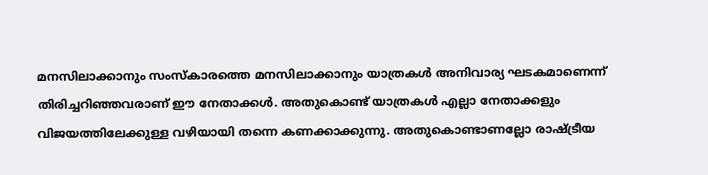മനസിലാക്കാനും സംസ്‌കാരത്തെ മനസിലാക്കാനും യാത്രകള്‍ അനിവാര്യ ഘടകമാണെന്ന് തിരിച്ചറിഞ്ഞവരാണ് ഈ നേതാക്കള്‍. അതുകൊണ്ട് യാത്രകള്‍ എല്ലാ നേതാക്കളും വിജയത്തിലേക്കുള്ള വഴിയായി തന്നെ കണക്കാക്കുന്നു. അതുകൊണ്ടാണല്ലോ രാഷ്‌ട്രീയ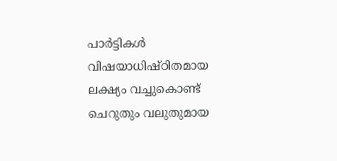പാര്‍ട്ടികള്‍ വിഷയാധിഷ്ഠിതമായ ലക്ഷ്യം വച്ചുകൊണ്ട് ചെറുതും വലുതുമായ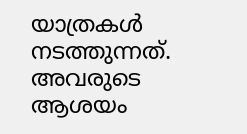യാത്രകള്‍ നടത്തുന്നത്. അവരുടെ ആശയം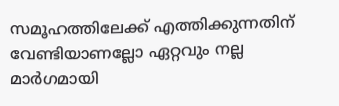സമൂഹത്തിലേക്ക് എത്തിക്കുന്നതിന് വേണ്ടിയാണല്ലോ ഏറ്റവും നല്ല മാര്‍ഗമായി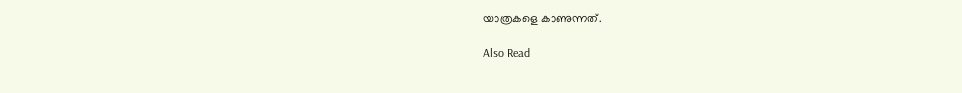യാത്രകളെ കാണുന്നത്.

Also Read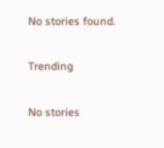No stories found.

Trending

No stories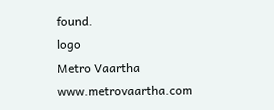found.
logo
Metro Vaartha
www.metrovaartha.com